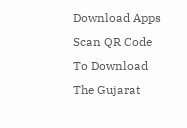Download Apps
Scan QR Code To Download The Gujarat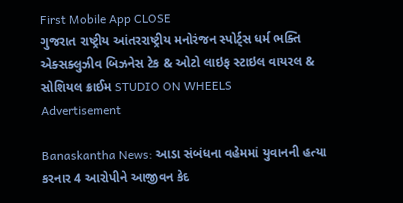First Mobile App CLOSE
ગુજરાત રાષ્ટ્રીય આંતરરાષ્ટ્રીય મનોરંજન સ્પોર્ટ્સ ધર્મ ભક્તિ એક્સક્લુઝીવ બિઝનેસ ટેક & ઓટો લાઇફ સ્ટાઇલ વાયરલ & સોશિયલ ક્રાઈમ STUDIO ON WHEELS
Advertisement

Banaskantha News: આડા સંબંધના વહેમમાં યુવાનની હત્યા કરનાર 4 આરોપીને આજીવન કેદ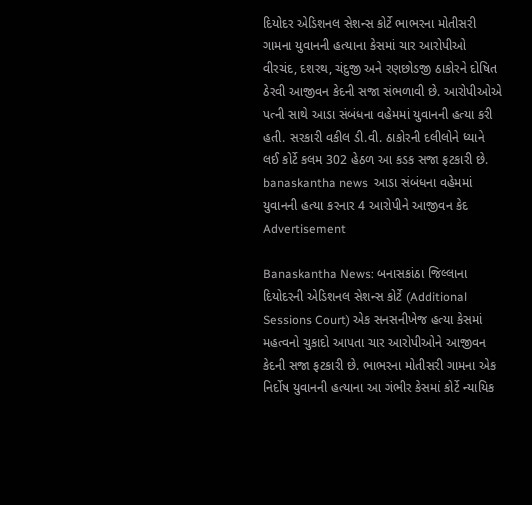દિયોદર એડિશનલ સેશન્સ કોર્ટે ભાભરના મોતીસરી ગામના યુવાનની હત્યાના કેસમાં ચાર આરોપીઓ વીરચંદ, દશરથ, ચંદુજી અને રણછોડજી ઠાકોરને દોષિત ઠેરવી આજીવન કેદની સજા સંભળાવી છે. આરોપીઓએ પત્ની સાથે આડા સંબંધના વહેમમાં યુવાનની હત્યા કરી હતી. સરકારી વકીલ ડી.વી. ઠાકોરની દલીલોને ધ્યાને લઈ કોર્ટે કલમ 302 હેઠળ આ કડક સજા ફટકારી છે.
banaskantha news  આડા સંબંધના વહેમમાં યુવાનની હત્યા કરનાર 4 આરોપીને આજીવન કેદ
Advertisement

Banaskantha News: બનાસકાંઠા જિલ્લાના દિયોદરની એડિશનલ સેશન્સ કોર્ટે (Additional Sessions Court) એક સનસનીખેજ હત્યા કેસમાં મહત્વનો ચુકાદો આપતા ચાર આરોપીઓને આજીવન કેદની સજા ફટકારી છે. ભાભરના મોતીસરી ગામના એક નિર્દોષ યુવાનની હત્યાના આ ગંભીર કેસમાં કોર્ટે ન્યાયિક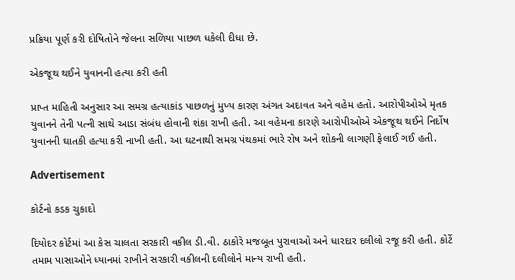પ્રક્રિયા પૂર્ણ કરી દોષિતોને જેલના સળિયા પાછળ ધકેલી દીધા છે.

એકજૂથ થઈને યુવાનની હત્યા કરી હતી

પ્રાપ્ત માહિતી અનુસાર આ સમગ્ર હત્યાકાંડ પાછળનું મુખ્ય કારણ અંગત અદાવત અને વહેમ હતો. આરોપીઓએ મૃતક યુવાનને તેની પત્ની સાથે આડા સંબંધ હોવાની શંકા રાખી હતી. આ વહેમના કારણે આરોપીઓએ એકજૂથ થઈને નિર્દોષ યુવાનની ઘાતકી હત્યા કરી નાખી હતી. આ ઘટનાથી સમગ્ર પંથકમાં ભારે રોષ અને શોકની લાગણી ફેલાઈ ગઈ હતી.

Advertisement

કોર્ટનો કડક ચુકાદો

દિયોદર કોર્ટમાં આ કેસ ચાલતા સરકારી વકીલ ડી.વી. ઠાકોરે મજબૂત પુરાવાઓ અને ધારદાર દલીલો રજૂ કરી હતી. કોર્ટે તમામ પાસાઓને ધ્યાનમાં રાખીને સરકારી વકીલની દલીલોને માન્ય રાખી હતી.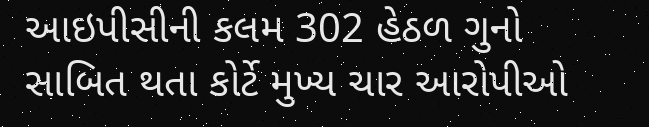આઇપીસીની કલમ 302 હેઠળ ગુનો સાબિત થતા કોર્ટે મુખ્ય ચાર આરોપીઓ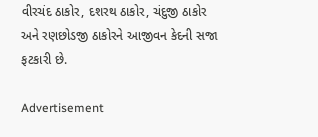વીરચંદ ઠાકોર, દશરથ ઠાકોર, ચંદુજી ઠાકોર અને રણછોડજી ઠાકોરને આજીવન કેદની સજા ફટકારી છે.

Advertisement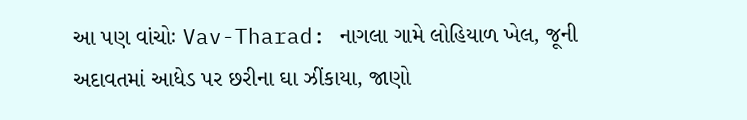આ પણ વાંચોઃ Vav-Tharad: નાગલા ગામે લોહિયાળ ખેલ, જૂની અદાવતમાં આધેડ પર છરીના ઘા ઝીંકાયા, જાણો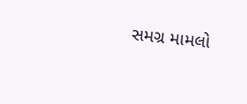સમગ્ર મામલો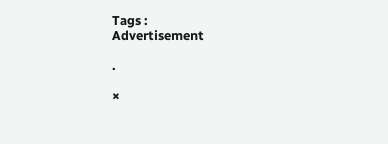Tags :
Advertisement

.

×